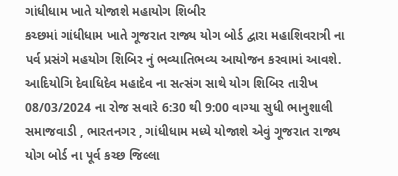ગાંધીધામ ખાતે યોજાશે મહાયોગ શિબીર
કચ્છમાં ગાંધીધામ ખાતે ગૂજરાત રાજ્ય યોગ બોર્ડ દ્વારા મહાશિવરાત્રી ના પર્વ પ્રસંગે મહયોગ શિબિર નું ભવ્યાતિભવ્ય આયોજન કરવામાં આવશે.
આદિયોગિ દેવાધિદેવ મહાદેવ ના સત્સંગ સાથે યોગ શિબિર તારીખ 08/03/2024 ના રોજ સવારે 6:30 થી 9:00 વાગ્યા સુધી ભાનુશાલી સમાજવાડી , ભારતનગર , ગાંધીધામ મધ્યે યોજાશે એવું ગૂજરાત રાજ્ય યોગ બોર્ડ ના પૂર્વ કચ્છ જિલ્લા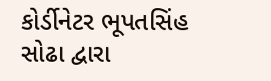કોર્ડીનેટર ભૂપતસિંહ સોઢા દ્વારા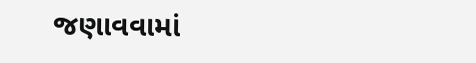જણાવવામાં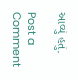આવ્યું હતું.

Post a Comment